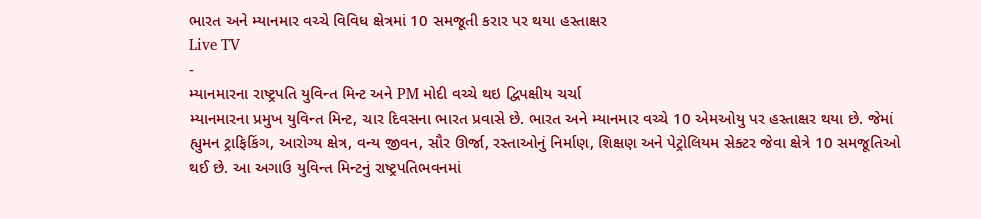ભારત અને મ્યાનમાર વચ્ચે વિવિધ ક્ષેત્રમાં 10 સમજૂતી કરાર પર થયા હસ્તાક્ષર
Live TV
-
મ્યાનમારના રાષ્ટ્રપતિ યુવિન્ત મિન્ટ અને PM મોદી વચ્ચે થઇ દ્વિપક્ષીય ચર્ચા
મ્યાનમારના પ્રમુખ યુવિન્ત મિન્ટ, ચાર દિવસના ભારત પ્રવાસે છે. ભારત અને મ્યાનમાર વચ્ચે 10 એમઓયુ પર હસ્તાક્ષર થયા છે. જેમાં હ્યુમન ટ્રાફિકિંગ, આરોગ્ય ક્ષેત્ર, વન્ય જીવન, સૌર ઊર્જા, રસ્તાઓનું નિર્માણ, શિક્ષણ અને પેટ્રોલિયમ સેક્ટર જેવા ક્ષેત્રે 10 સમજૂતિઓ થઈ છે. આ અગાઉ યુવિન્ત મિન્ટનું રાષ્ટ્રપતિભવનમાં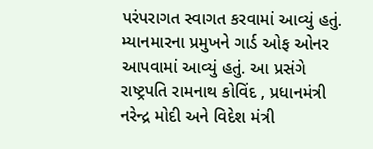પરંપરાગત સ્વાગત કરવામાં આવ્યું હતું. મ્યાનમારના પ્રમુખને ગાર્ડ ઓફ ઓનર આપવામાં આવ્યું હતું. આ પ્રસંગે રાષ્ટ્રપતિ રામનાથ કોવિંદ , પ્રધાનમંત્રી નરેન્દ્ર મોદી અને વિદેશ મંત્રી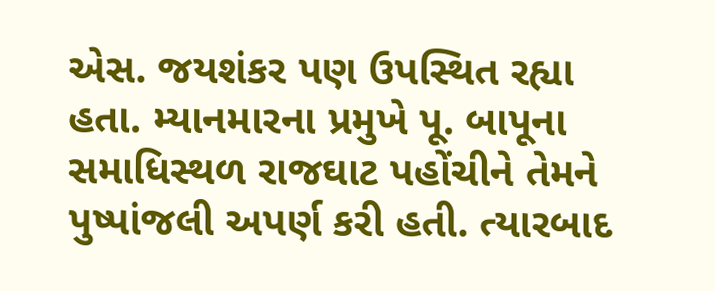એસ. જયશંકર પણ ઉપસ્થિત રહ્યા હતા. મ્યાનમારના પ્રમુખે પૂ. બાપૂના સમાધિસ્થળ રાજઘાટ પહોંચીને તેમને પુષ્પાંજલી અપર્ણ કરી હતી. ત્યારબાદ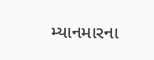મ્યાનમારના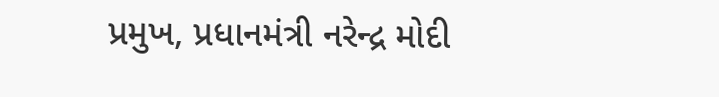પ્રમુખ, પ્રધાનમંત્રી નરેન્દ્ર મોદી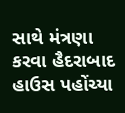સાથે મંત્રણા કરવા હૈદરાબાદ હાઉસ પહોંચ્યા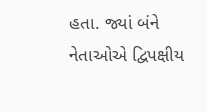હતા. જ્યાં બંને નેતાઓએ દ્વિપક્ષીય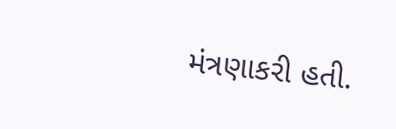મંત્રણાકરી હતી.